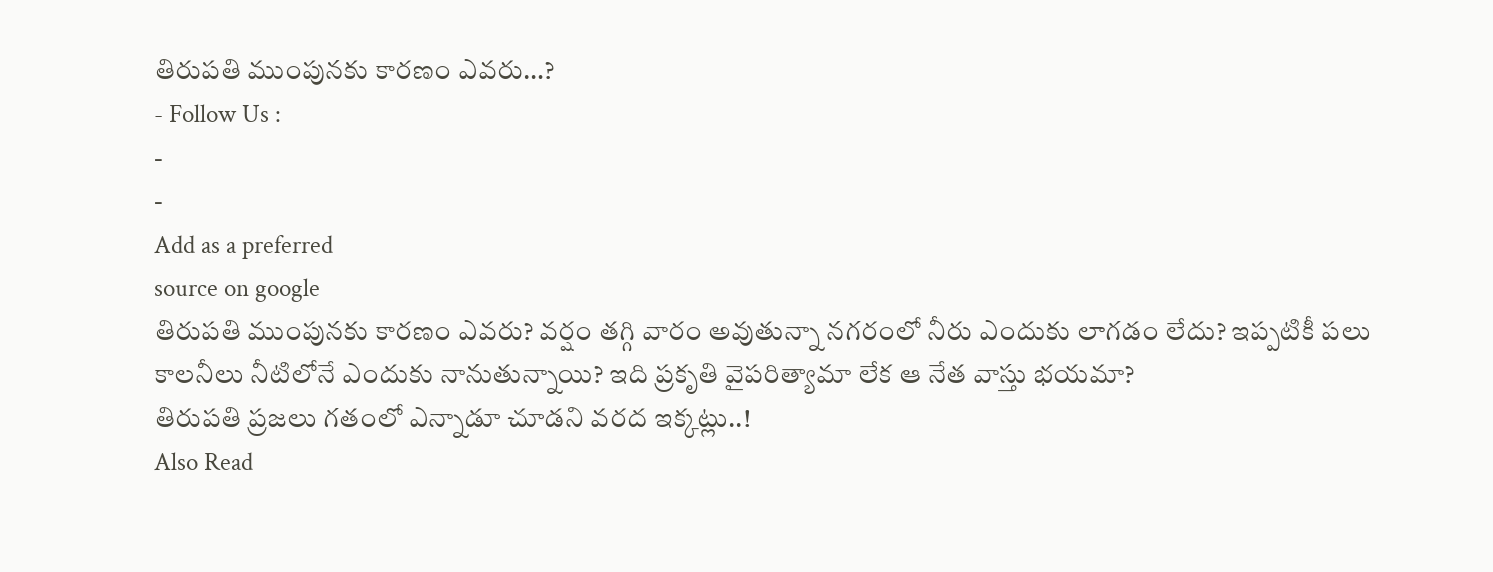తిరుపతి ముంపునకు కారణం ఎవరు…?
- Follow Us :
-
-
Add as a preferred
source on google
తిరుపతి ముంపునకు కారణం ఎవరు? వర్షం తగ్గి వారం అవుతున్నా నగరంలో నీరు ఎందుకు లాగడం లేదు? ఇప్పటికీ పలు కాలనీలు నీటిలోనే ఎందుకు నానుతున్నాయి? ఇది ప్రకృతి వైపరిత్యామా లేక ఆ నేత వాస్తు భయమా?
తిరుపతి ప్రజలు గతంలో ఎన్నాడూ చూడని వరద ఇక్కట్లు..!
Also Read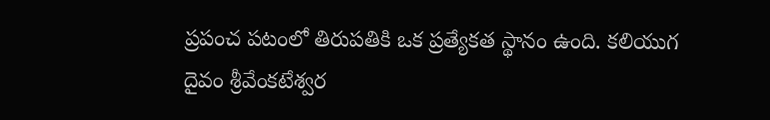ప్రపంచ పటంలో తిరుపతికి ఒక ప్రత్యేకత స్థానం ఉంది. కలియుగ దైవం శ్రీవేంకటేశ్వర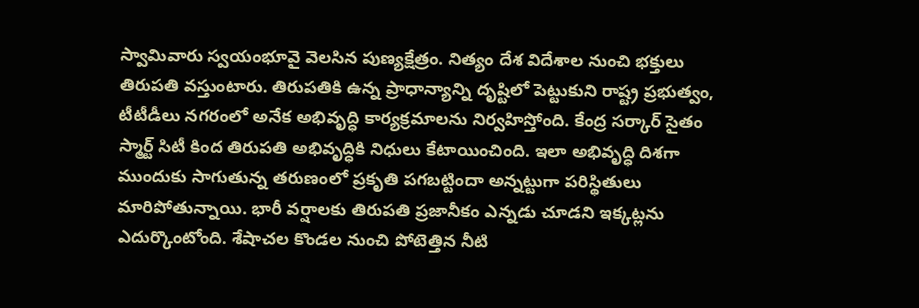స్వామివారు స్వయంభూవై వెలసిన పుణ్యక్షేత్రం. నిత్యం దేశ విదేశాల నుంచి భక్తులు తిరుపతి వస్తుంటారు. తిరుపతికి ఉన్న ప్రాధాన్యాన్ని దృష్టిలో పెట్టుకుని రాష్ట్ర ప్రభుత్వం, టీటీడీలు నగరంలో అనేక అభివృద్ధి కార్యక్రమాలను నిర్వహిస్తోంది. కేంద్ర సర్కార్ సైతం స్మార్ట్ సిటీ కింద తిరుపతి అభివృద్ధికి నిధులు కేటాయించింది. ఇలా అభివృద్ధి దిశగా ముందుకు సాగుతున్న తరుణంలో ప్రకృతి పగబట్టిందా అన్నట్టుగా పరిస్థితులు మారిపోతున్నాయి. భారీ వర్షాలకు తిరుపతి ప్రజానీకం ఎన్నడు చూడని ఇక్కట్లను ఎదుర్కొంటోంది. శేషాచల కొండల నుంచి పోటెత్తిన నీటి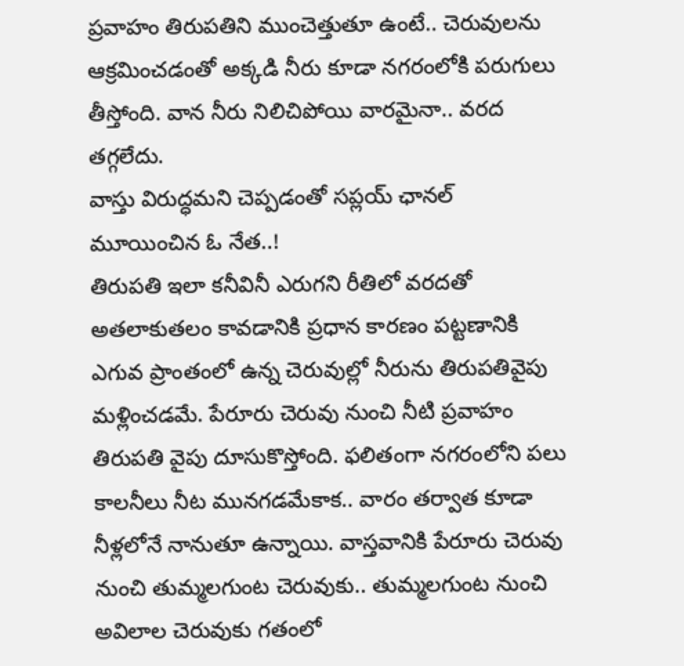ప్రవాహం తిరుపతిని ముంచెత్తుతూ ఉంటే.. చెరువులను ఆక్రమించడంతో అక్కడి నీరు కూడా నగరంలోకి పరుగులు తీస్తోంది. వాన నీరు నిలిచిపోయి వారమైనా.. వరద తగ్గలేదు.
వాస్తు విరుద్ధమని చెప్పడంతో సప్లయ్ ఛానల్ మూయించిన ఓ నేత..!
తిరుపతి ఇలా కనీవినీ ఎరుగని రీతిలో వరదతో అతలాకుతలం కావడానికి ప్రధాన కారణం పట్టణానికి ఎగువ ప్రాంతంలో ఉన్న చెరువుల్లో నీరును తిరుపతివైపు మళ్లించడమే. పేరూరు చెరువు నుంచి నీటి ప్రవాహం తిరుపతి వైపు దూసుకొస్తోంది. ఫలితంగా నగరంలోని పలు కాలనీలు నీట మునగడమేకాక.. వారం తర్వాత కూడా నీళ్లలోనే నానుతూ ఉన్నాయి. వాస్తవానికి పేరూరు చెరువు నుంచి తుమ్మలగుంట చెరువుకు.. తుమ్మలగుంట నుంచి అవిలాల చెరువుకు గతంలో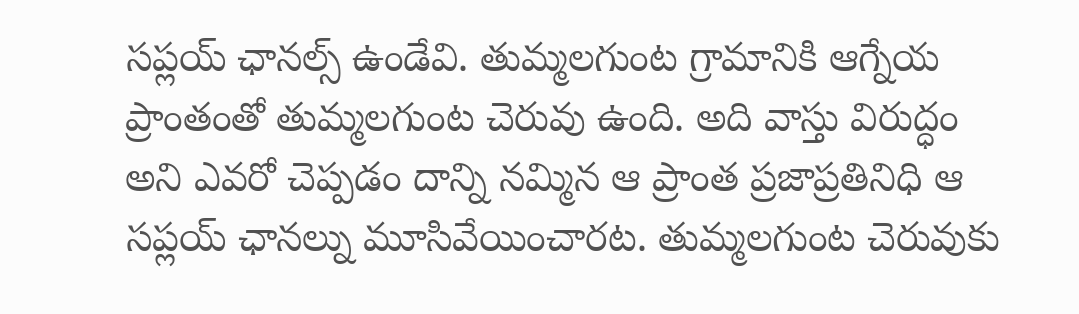సప్లయ్ ఛానల్స్ ఉండేవి. తుమ్మలగుంట గ్రామానికి ఆగ్నేయ ప్రాంతంతో తుమ్మలగుంట చెరువు ఉంది. అది వాస్తు విరుద్ధం అని ఎవరో చెప్పడం దాన్ని నమ్మిన ఆ ప్రాంత ప్రజాప్రతినిధి ఆ సప్లయ్ ఛానల్ను మూసివేయించారట. తుమ్మలగుంట చెరువుకు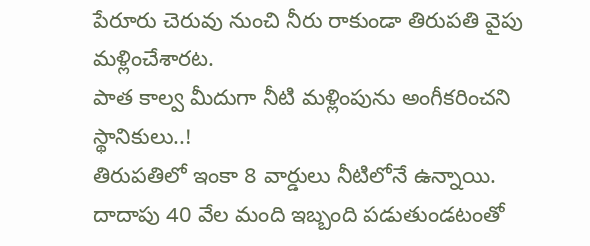పేరూరు చెరువు నుంచి నీరు రాకుండా తిరుపతి వైపు మళ్లించేశారట.
పాత కాల్వ మీదుగా నీటి మళ్లింపును అంగీకరించని స్థానికులు..!
తిరుపతిలో ఇంకా 8 వార్డులు నీటిలోనే ఉన్నాయి. దాదాపు 40 వేల మంది ఇబ్బంది పడుతుండటంతో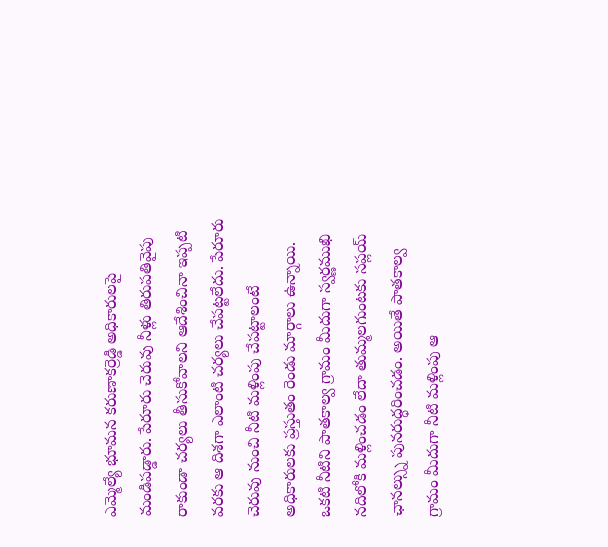ఎమ్మెల్యే భూమన కరుణాకర్రెడ్డి అధికారులపై మండిపడ్డారు. పేరూరు చెరువు నీళ్లు తిరుపతివైపు రాకుండా చర్యలు తీసుకోవాలని ఆదేశించినా ఇప్పటి వరకు ఆ దిశగా ఎలాంటి చర్యలు చేపట్టలేదు. పేరూరు చెరువు నుంచి నీటి మళ్లింపు చేపట్టాలంటే అధికారులకు ప్రస్తుతం రెండు మార్గాలు ఉన్నాయి. ఒకటి నీటిని పాతకాల్వ గ్రామం మీదుగా స్వర్ణముఖి నదిలోకి మళ్లించడం లేదా తుమ్మలగుంటకు సప్లయ్ ఛానల్స్ను పునరుద్ధరించడం. అయితే పాతకాల్వ గ్రామం మీదుగా నీటి మళ్లింపు ఆ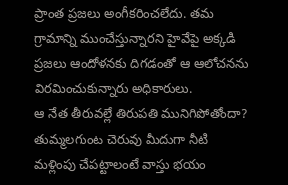ప్రాంత ప్రజలు అంగీకరించలేదు. తమ గ్రామాన్ని ముంచేస్తున్నారని హైవేపై అక్కడి ప్రజలు ఆందోళనకు దిగడంతో ఆ ఆలోచనను విరమించుకున్నారు అధికారులు.
ఆ నేత తీరువల్లే తిరుపతి మునిగిపోతోందా?
తుమ్మలగుంట చెరువు మీదుగా నీటి మళ్లింపు చేపట్టాలంటే వాస్తు భయం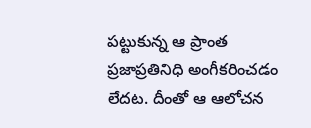పట్టుకున్న ఆ ప్రాంత ప్రజాప్రతినిధి అంగీకరించడం లేదట. దీంతో ఆ ఆలోచన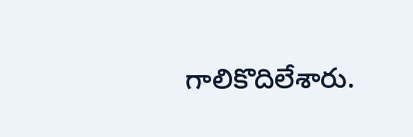గాలికొదిలేశారు.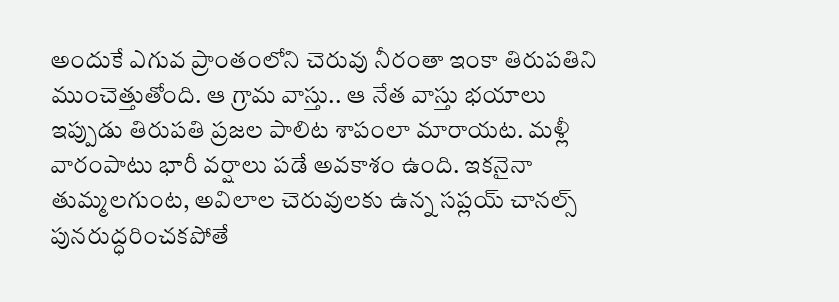అందుకే ఎగువ ప్రాంతంలోని చెరువు నీరంతా ఇంకా తిరుపతిని ముంచెత్తుతోంది. ఆ గ్రామ వాస్తు.. ఆ నేత వాస్తు భయాలు ఇప్పుడు తిరుపతి ప్రజల పాలిట శాపంలా మారాయట. మళ్లీ వారంపాటు భారీ వర్షాలు పడే అవకాశం ఉంది. ఇకనైనా తుమ్మలగుంట, అవిలాల చెరువులకు ఉన్న సప్లయ్ చానల్స్ పునరుద్ధరించకపోతే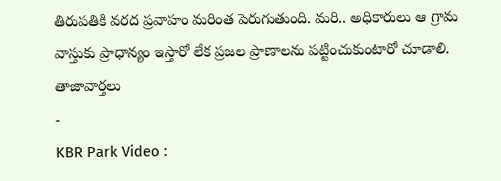తిరుపతికి వరద ప్రవాహం మరింత పెరుగుతుంది. మరి.. అధికారులు ఆ గ్రామ వాస్తుకు ప్రాధాన్యం ఇస్తారో లేక ప్రజల ప్రాణాలను పట్టించుకుంటారో చూడాలి.
తాజావార్తలు
-
KBR Park Video :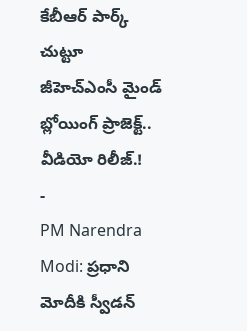కేబీఆర్ పార్క్ చుట్టూ జీహెచ్ఎంసీ మైండ్ బ్లోయింగ్ ప్రాజెక్ట్.. వీడియో రిలీజ్.!
-
PM Narendra Modi: ప్రధాని మోదీకి స్వీడన్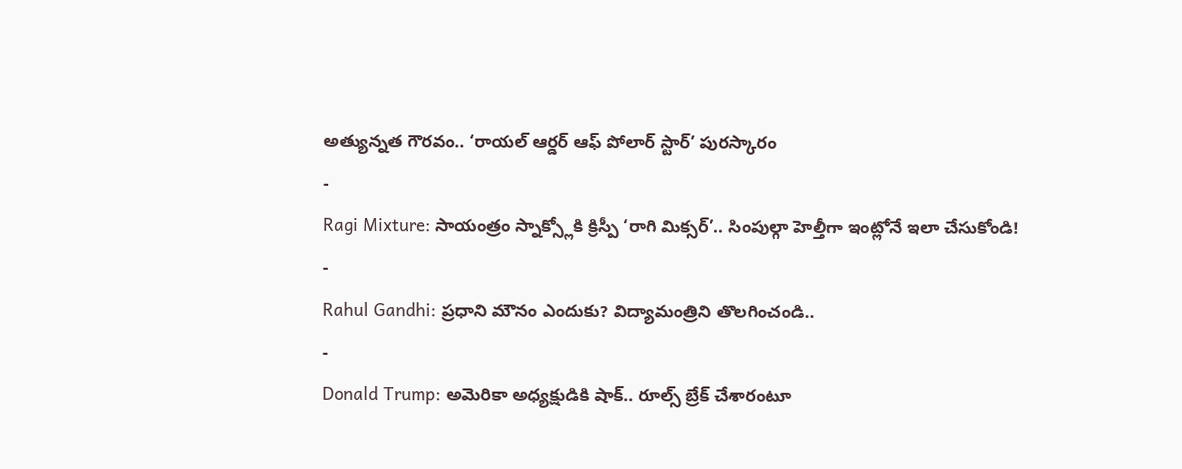అత్యున్నత గౌరవం.. ‘రాయల్ ఆర్డర్ ఆఫ్ పోలార్ స్టార్’ పురస్కారం
-
Ragi Mixture: సాయంత్రం స్నాక్స్లోకి క్రిస్పీ ‘రాగి మిక్సర్’.. సింపుల్గా హెల్తీగా ఇంట్లోనే ఇలా చేసుకోండి!
-
Rahul Gandhi: ప్రధాని మౌనం ఎందుకు? విద్యామంత్రిని తొలగించండి..
-
Donald Trump: అమెరికా అధ్యక్షుడికి షాక్.. రూల్స్ బ్రేక్ చేశారంటూ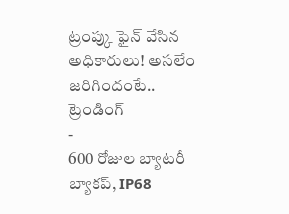ట్రంప్కు ఫైన్ వేసిన అధికారులు! అసలేం జరిగిందంటే..
ట్రెండింగ్
-
600 రోజుల బ్యాటరీ బ్యాకప్, IP68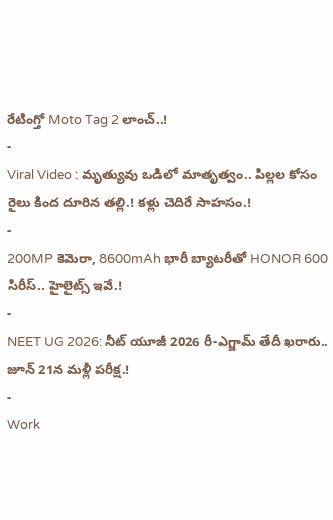రేటింగ్తో Moto Tag 2 లాంచ్..!
-
Viral Video : మృత్యువు ఒడిలో మాతృత్వం.. పిల్లల కోసం రైలు కింద దూరిన తల్లి.! కళ్లు చెదిరే సాహసం.!
-
200MP కెమెరా, 8600mAh భారీ బ్యాటరీతో HONOR 600 సిరీస్.. హైలైట్స్ ఇవే.!
-
NEET UG 2026: నీట్ యూజీ 2026 రీ-ఎగ్జామ్ తేదీ ఖరారు.. జూన్ 21న మళ్లీ పరీక్ష.!
-
Work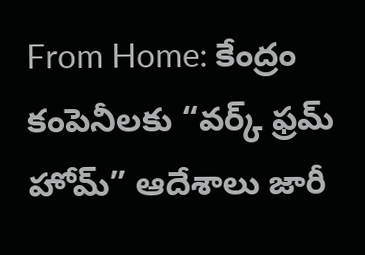From Home: కేంద్రం కంపెనీలకు “వర్క్ ఫ్రమ్ హోమ్” ఆదేశాలు జారీ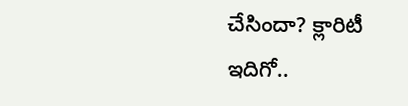చేసిందా? క్లారిటీ ఇదిగో..